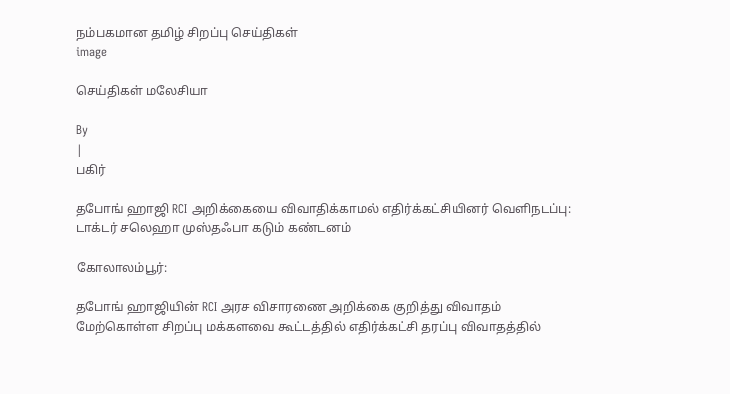நம்பகமான தமிழ் சிறப்பு செய்திகள்
image

செய்திகள் மலேசியா

By
|
பகிர்

தபோங் ஹாஜி RCI அறிக்கையை விவாதிக்காமல் எதிர்க்கட்சியினர் வெளிநடப்பு: டாக்டர் சலெஹா முஸ்தஃபா கடும் கண்டனம்

கோலாலம்பூர்:

தபோங் ஹாஜியின் RCI அரச விசாரணை அறிக்கை குறித்து விவாதம் மேற்கொள்ள சிறப்பு மக்களவை கூட்டத்தில் எதிர்க்கட்சி தரப்பு விவாதத்தில்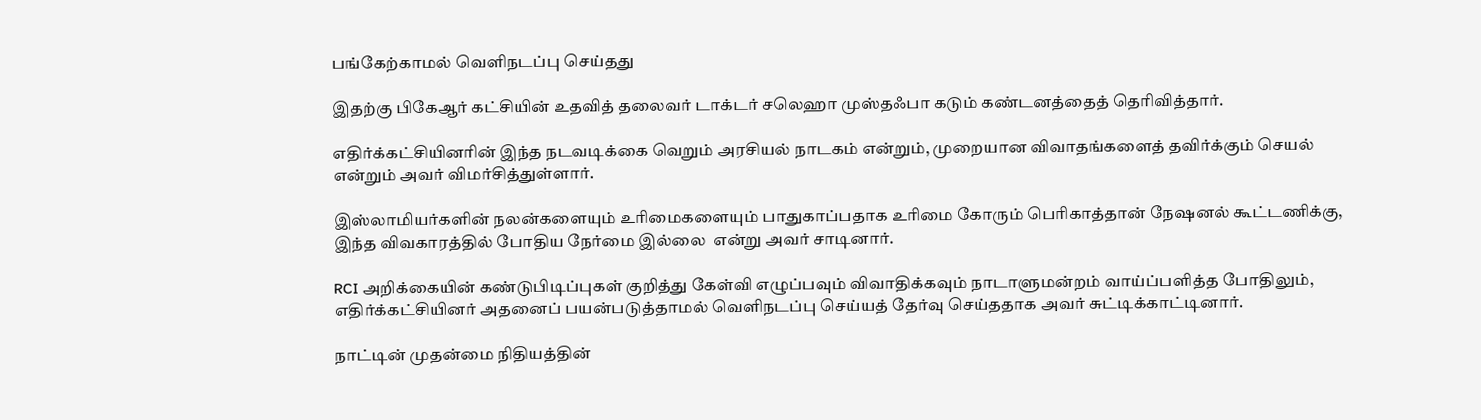பங்கேற்காமல் வெளிநடப்பு செய்தது

இதற்கு பிகேஆர் கட்சியின் உதவித் தலைவர் டாக்டர் சலெஹா முஸ்தஃபா கடும் கண்டனத்தைத் தெரிவித்தார்.

எதிர்க்கட்சியினரின் இந்த நடவடிக்கை வெறும் அரசியல் நாடகம் என்றும், முறையான விவாதங்களைத் தவிர்க்கும் செயல் என்றும் அவர் விமர்சித்துள்ளார்.

இஸ்லாமியர்களின் நலன்களையும் உரிமைகளையும் பாதுகாப்பதாக உரிமை கோரும் பெரிகாத்தான் நேஷனல் கூட்டணிக்கு, இந்த விவகாரத்தில் போதிய நேர்மை இல்லை  என்று அவர் சாடினார்.

RCI அறிக்கையின் கண்டுபிடிப்புகள் குறித்து கேள்வி எழுப்பவும் விவாதிக்கவும் நாடாளுமன்றம் வாய்ப்பளித்த போதிலும், எதிர்க்கட்சியினர் அதனைப் பயன்படுத்தாமல் வெளிநடப்பு செய்யத் தேர்வு செய்ததாக அவர் சுட்டிக்காட்டினார்.

நாட்டின் முதன்மை நிதியத்தின்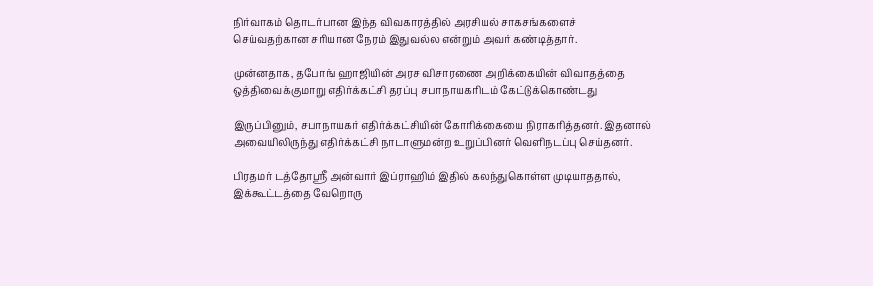நிர்வாகம் தொடர்பான இந்த விவகாரத்தில் அரசியல் சாகசங்களைச் செய்வதற்கான சரியான நேரம் இதுவல்ல என்றும் அவர் கண்டித்தார்.

முன்னதாக, தபோங் ஹாஜியின் அரச விசாரணை அறிக்கையின் விவாதத்தை ஒத்திவைக்குமாறு எதிர்க்கட்சி தரப்பு சபாநாயகரிடம் கேட்டுக்கொண்டது

இருப்பினும், சபாநாயகர் எதிர்க்கட்சியின் கோரிக்கையை நிராகரித்தனர். இதனால் அவையிலிருந்து எதிர்க்கட்சி நாடாளுமன்ற உறுப்பினர் வெளிநடப்பு செய்தனர்.

பிரதமர் டத்தோஸ்ரீ அன்வார் இப்ராஹிம் இதில் கலந்துகொள்ள முடியாததால், இக்கூட்டத்தை வேறொரு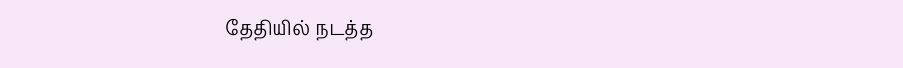தேதியில் நடத்த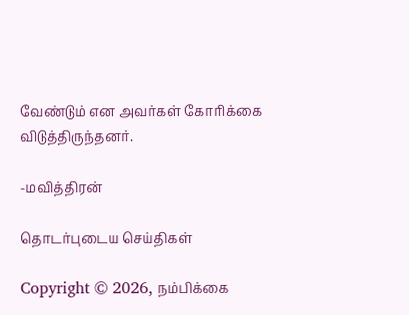வேண்டும் என அவர்கள் கோரிக்கை விடுத்திருந்தனர்.

-மவித்திரன்

தொடர்புடைய செய்திகள்

Copyright © 2026, நம்பிக்கை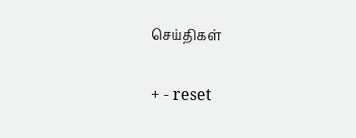செய்திகள்

+ - reset